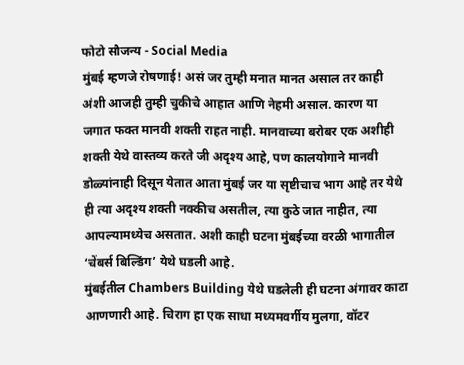फोटो सौजन्य - Social Media
मुंबई म्हणजे रोषणाई! असं जर तुम्ही मनात मानत असाल तर काही अंशी आजही तुम्ही चुकीचे आहात आणि नेहमी असाल. कारण या जगात फक्त मानवी शक्ती राहत नाही. मानवाच्या बरोबर एक अशीही शक्ती येथे वास्तव्य करते जी अदृश्य आहे, पण कालयोगाने मानवी डोळ्यांनाही दिसून येतात आता मुंबई जर या सृष्टीचाच भाग आहे तर येथे ही त्या अदृश्य शक्ती नक्कीच असतील, त्या कुठे जात नाहीत, त्या आपल्यामध्येच असतात. अशी काही घटना मुंबईच्या वरळी भागातील ‘चेंबर्स बिल्डिंग’ येथे घडली आहे.
मुंबईतील Chambers Building येथे घडलेली ही घटना अंगावर काटा आणणारी आहे. चिराग हा एक साधा मध्यमवर्गीय मुलगा, वॉटर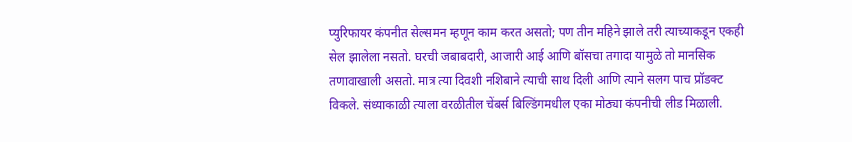प्युरिफायर कंपनीत सेल्समन म्हणून काम करत असतो; पण तीन महिने झाले तरी त्याच्याकडून एकही सेल झालेला नसतो. घरची जबाबदारी, आजारी आई आणि बॉसचा तगादा यामुळे तो मानसिक तणावाखाली असतो. मात्र त्या दिवशी नशिबाने त्याची साथ दिली आणि त्याने सलग पाच प्रॉडक्ट विकले. संध्याकाळी त्याला वरळीतील चेंबर्स बिल्डिंगमधील एका मोठ्या कंपनीची लीड मिळाली.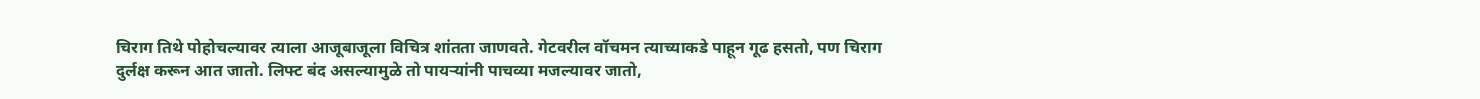चिराग तिथे पोहोचल्यावर त्याला आजूबाजूला विचित्र शांतता जाणवते. गेटवरील वॉचमन त्याच्याकडे पाहून गूढ हसतो, पण चिराग दुर्लक्ष करून आत जातो. लिफ्ट बंद असल्यामुळे तो पायऱ्यांनी पाचव्या मजल्यावर जातो,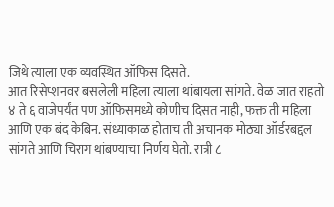जिथे त्याला एक व्यवस्थित ऑफिस दिसते.
आत रिसेप्शनवर बसलेली महिला त्याला थांबायला सांगते. वेळ जात राहतो ४ ते ६ वाजेपर्यंत पण ऑफिसमध्ये कोणीच दिसत नाही, फक्त ती महिला आणि एक बंद केबिन. संध्याकाळ होताच ती अचानक मोठ्या ऑर्डरबद्दल सांगते आणि चिराग थांबण्याचा निर्णय घेतो. रात्री ८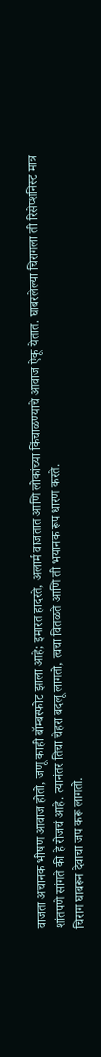वाजता अचानक भीषण आवाज होतो, जणू काही बॉम्बस्फोट झाला आहे; इमारत हादरते, अलार्म वाजतात आणि लोकांच्या किंचाळण्याचे आवाज ऐकू येतात. घाबरलेल्या चिरागला ती रिसेप्शनिस्ट मात्र शांतपणे सांगते की हे रोजचं आहे. त्यानंतर तिचा चेहरा बदलू लागतो, त्वचा वितळते आणि ती भयानक रूप धारण करते.
चिराग घाबरून देवाचा जप करू लागतो.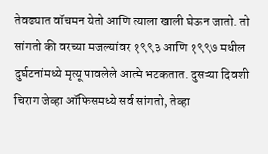तेवढ्यात वॉचमन येतो आणि त्याला खाली घेऊन जातो. तो सांगतो की वरच्या मजल्यांवर १९९३ आणि १९९७ मधील दुर्घटनांमध्ये मृत्यू पावलेले आत्मे भटकतात. दुसऱ्या दिवशी चिराग जेव्हा ऑफिसमध्ये सर्व सांगतो, तेव्हा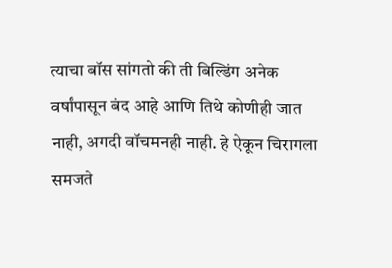त्याचा बॉस सांगतो की ती बिल्डिंग अनेक वर्षांपासून बंद आहे आणि तिथे कोणीही जात नाही, अगदी वॉचमनही नाही. हे ऐकून चिरागला समजते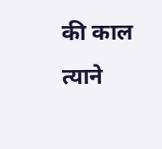की काल त्याने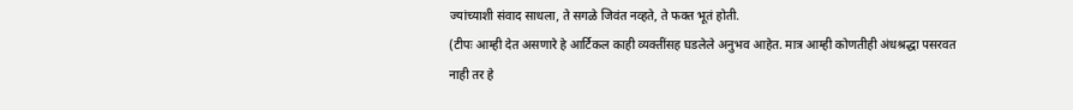ज्यांच्याशी संवाद साधला, ते सगळे जिवंत नव्हते, ते फक्त भूतं होती.
(टीपः आम्ही देत असणारे हे आर्टिकल काही व्यक्तींसह घडलेले अनुभव आहेत. मात्र आम्ही कोणतीही अंधश्रद्धा पसरवत नाही तर हे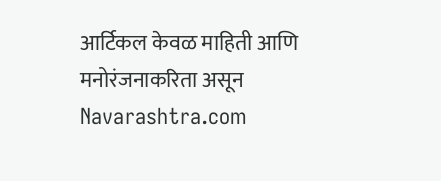आर्टिकल केवळ माहिती आणि मनोरंजनाकरिता असून Navarashtra.com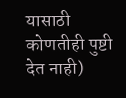यासाठी कोणतीही पुष्टी देत नाही)